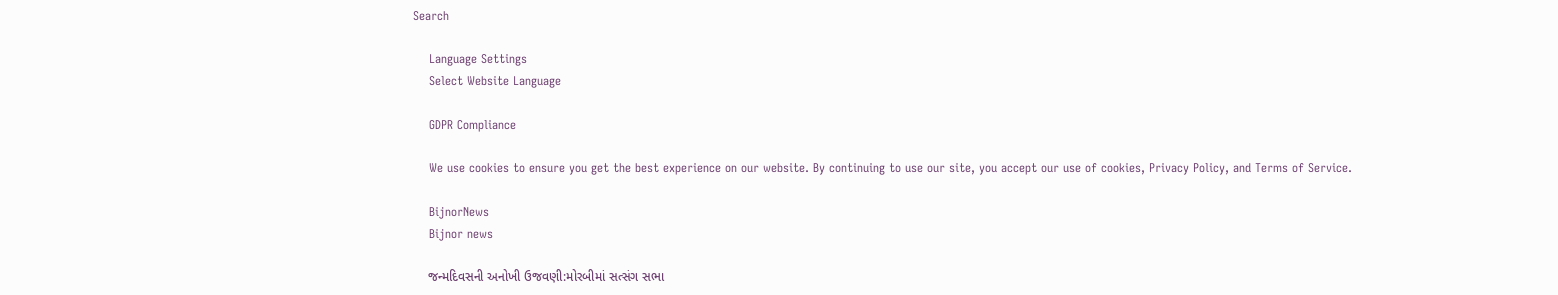Search

    Language Settings
    Select Website Language

    GDPR Compliance

    We use cookies to ensure you get the best experience on our website. By continuing to use our site, you accept our use of cookies, Privacy Policy, and Terms of Service.

    BijnorNews
    Bijnor news

    જન્મદિવસની અનોખી ઉજવણી:મોરબીમાં સત્સંગ સભા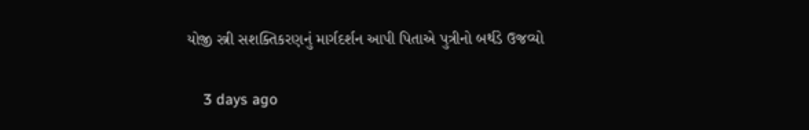યોજી સ્ત્રી સશક્તિકરણનું માર્ગદર્શન આપી પિતાએ પુત્રીનો બર્થડે ઉજવ્યો

    3 days ago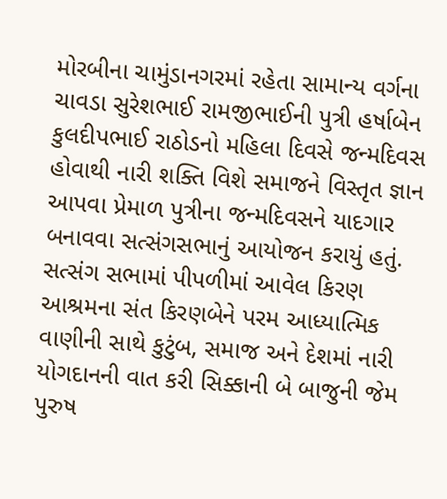મોરબીના ચામુંડાનગરમાં રહેતા સામાન્ય વર્ગના ચાવડા સુરેશભાઈ રામજીભાઈની પુત્રી હર્ષાબેન કુલદીપભાઈ રાઠોડનો મહિલા દિવસે જન્મદિવસ હોવાથી નારી શક્તિ વિશે સમાજને વિસ્તૃત જ્ઞાન આપવા પ્રેમાળ પુત્રીના જન્મદિવસને યાદગાર બનાવવા સત્સંગસભાનું આયોજન કરાયું હતું. સત્સંગ સભામાં પીપળીમાં આવેલ કિરણ આશ્રમના સંત કિરણબેને પરમ આધ્યાત્મિક વાણીની સાથે કુટુંબ, સમાજ અને દેશમાં નારી યોગદાનની વાત કરી સિક્કાની બે બાજુની જેમ પુરુષ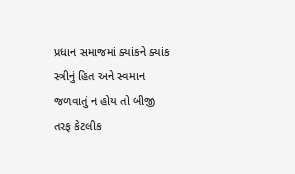પ્રધાન સમાજમાં ક્યાંકને ક્યાંક સ્ત્રીનું હિત અને સ્વમાન જળવાતું ન હોય તો બીજી તરફ કેટલીક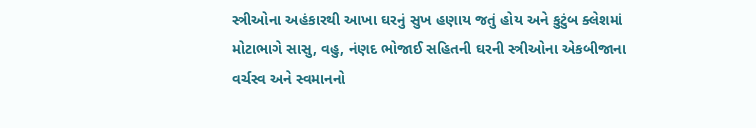સ્ત્રીઓના અહંકારથી આખા ઘરનું સુખ હણાય જતું હોય અને કુટુંબ ક્લેશમાં મોટાભાગે સાસુ, વહુ, નંણદ ભોજાઈ સહિતની ઘરની સ્ત્રીઓના એકબીજાના વર્ચસ્વ અને સ્વમાનનો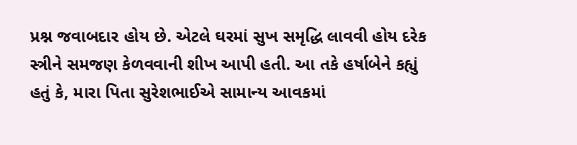પ્રશ્ન જવાબદાર હોય છે. એટલે ઘરમાં સુખ સમૃદ્ધિ લાવવી હોય દરેક સ્ત્રીને સમજણ કેળવવાની શીખ આપી હતી. આ તકે હર્ષાબેને કહ્યું હતું કે, મારા પિતા સુરેશભાઈએ સામાન્ય આવકમાં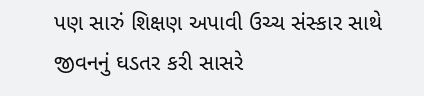પણ સારું શિક્ષણ અપાવી ઉચ્ચ સંસ્કાર સાથે જીવનનું ઘડતર કરી સાસરે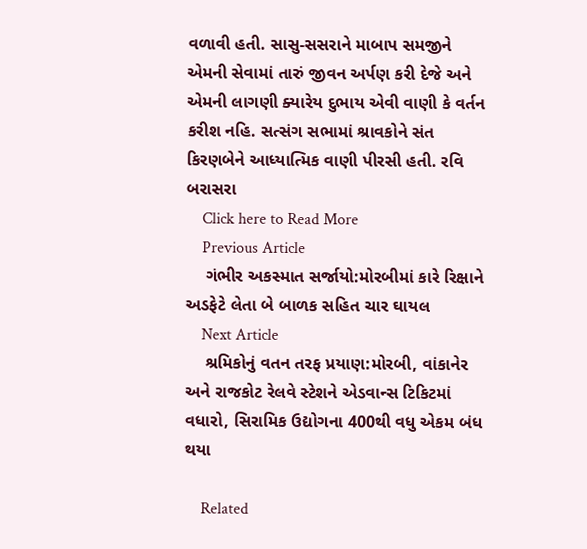વળાવી હતી. સાસુ-સસરાને માબાપ સમજીને એમની સેવામાં તારું જીવન અર્પણ કરી દેજે અને એમની લાગણી ક્યારેય દુભાય એવી વાણી કે વર્તન કરીશ નહિ. સત્સંગ સભામાં શ્રાવકોને સંત કિરણબેને આધ્યાત્મિક વાણી પીરસી હતી. રવિ બરાસરા
    Click here to Read More
    Previous Article
    ગંભીર અકસ્માત સર્જાયો:મોરબીમાં કારે રિક્ષાને અડફેટે લેતા બે બાળક સહિત ચાર ઘાયલ
    Next Article
    શ્રમિકોનું વતન તરફ પ્રયાણ:મોરબી, વાંકાનેર અને રાજકોટ રેલવે સ્ટેશને એડવાન્સ ટિકિટમાં વધારો, સિરામિક ઉદ્યોગના 400થી વધુ એકમ બંધ થયા

    Related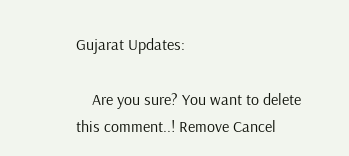Gujarat Updates:

    Are you sure? You want to delete this comment..! Remove Cancel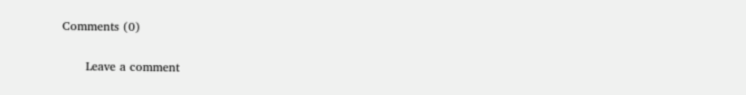Comments (0)

      Leave a comment